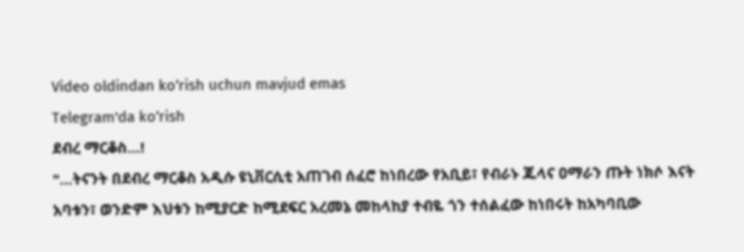Video oldindan ko‘rish uchun mavjud emas
Telegram'da ko‘rish
ደብረ ማርቆስ…!
"…ትናንት በደብረ ማርቆስ አዲሱ ዩኒቨርሲቲ አጠገብ ሰፈሮ ከነበረው የአቢይ፣ የብራኑ ጁላና ዐማራን ጡት ነክሶ እናት አባቱን፣ ወንድም እህቱን ከሚያርድ ከሚደፍር አረመኔ መከላከያ ተብዬ ጎን ተሰልፈው ከነበሩት ከአካባቢው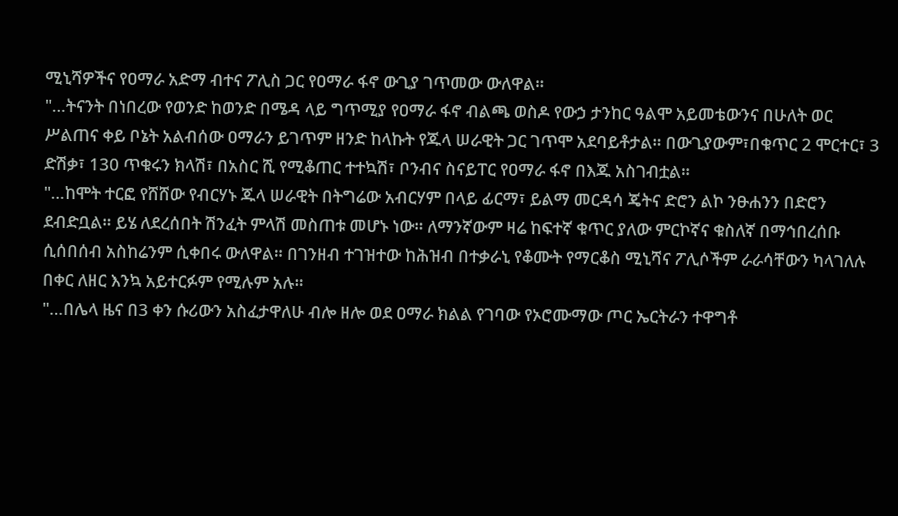ሚኒሻዎችና የዐማራ አድማ ብተና ፖሊስ ጋር የዐማራ ፋኖ ውጊያ ገጥመው ውለዋል።
"…ትናንት በነበረው የወንድ ከወንድ በሜዳ ላይ ግጥሚያ የዐማራ ፋኖ ብልጫ ወስዶ የውኃ ታንከር ዓልሞ አይመቴውንና በሁለት ወር ሥልጠና ቀይ ቦኔት አልብሰው ዐማራን ይገጥም ዘንድ ከላኩት የጁላ ሠራዊት ጋር ገጥሞ አደባይቶታል። በውጊያውም፣በቁጥር 2 ሞርተር፣ 3 ድሽቃ፣ 130 ጥቁሩን ክላሽ፣ በአስር ሺ የሚቆጠር ተተኳሽ፣ ቦንብና ስናይፐር የዐማራ ፋኖ በእጁ አስገብቷል።
"…ከሞት ተርፎ የሸሸው የብርሃኑ ጁላ ሠራዊት በትግሬው አብርሃም በላይ ፊርማ፣ ይልማ መርዳሳ ጄትና ድሮን ልኮ ንፁሐንን በድሮን ደብድቧል። ይሄ ለደረሰበት ሽንፈት ምላሽ መስጠቱ መሆኑ ነው። ለማንኛውም ዛሬ ከፍተኛ ቁጥር ያለው ምርኮኛና ቁስለኛ በማኅበረሰቡ ሲሰበሰብ አስከሬንም ሲቀበሩ ውለዋል። በገንዘብ ተገዝተው ከሕዝብ በተቃራኒ የቆሙት የማርቆስ ሚኒሻና ፖሊሶችም ራራሳቸውን ካላገለሉ በቀር ለዘር እንኳ አይተርፉም የሚሉም አሉ።
"…በሌላ ዜና በ3 ቀን ሱሪውን አስፈታዋለሁ ብሎ ዘሎ ወደ ዐማራ ክልል የገባው የኦሮሙማው ጦር ኤርትራን ተዋግቶ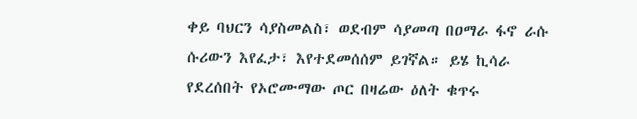ቀይ ባህርን ሳያስመልስ፣ ወደብም ሳያመጣ በዐማራ ፋኖ ራሱ ሱሪውን እየፈታ፣ እየተደመሰሰም ይገኛል። ይሄ ኪሳራ የደረሰበት የኦሮሙማው ጦር በዛሬው ዕለት ቁጥሩ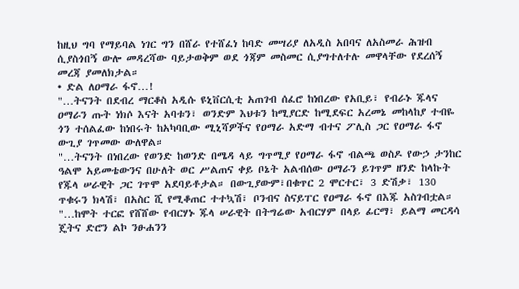ከዚህ ግባ የማይባል ነገር ግን በሸራ የተሸፈነ ከባድ መሣሪያ ለአዲስ አበባና ለአስመራ ሕዝብ ሲያስጎበኝ ውሎ መዳረሻው ባይታወቅም ወደ ጎጃም መስመር ሲያግተለተሉ መዋላቸው የደረሰኝ መረጃ ያመለክታል።
• ድል ለዐማራ ፋኖ…!
"…ትናንት በደብረ ማርቆስ አዲሱ ዩኒቨርሲቲ አጠገብ ሰፈሮ ከነበረው የአቢይ፣ የብራኑ ጁላና ዐማራን ጡት ነክሶ እናት አባቱን፣ ወንድም እህቱን ከሚያርድ ከሚደፍር አረመኔ መከላከያ ተብዬ ጎን ተሰልፈው ከነበሩት ከአካባቢው ሚኒሻዎችና የዐማራ አድማ ብተና ፖሊስ ጋር የዐማራ ፋኖ ውጊያ ገጥመው ውለዋል።
"…ትናንት በነበረው የወንድ ከወንድ በሜዳ ላይ ግጥሚያ የዐማራ ፋኖ ብልጫ ወስዶ የውኃ ታንከር ዓልሞ አይመቴውንና በሁለት ወር ሥልጠና ቀይ ቦኔት አልብሰው ዐማራን ይገጥም ዘንድ ከላኩት የጁላ ሠራዊት ጋር ገጥሞ አደባይቶታል። በውጊያውም፣በቁጥር 2 ሞርተር፣ 3 ድሽቃ፣ 130 ጥቁሩን ክላሽ፣ በአስር ሺ የሚቆጠር ተተኳሽ፣ ቦንብና ስናይፐር የዐማራ ፋኖ በእጁ አስገብቷል።
"…ከሞት ተርፎ የሸሸው የብርሃኑ ጁላ ሠራዊት በትግሬው አብርሃም በላይ ፊርማ፣ ይልማ መርዳሳ ጄትና ድሮን ልኮ ንፁሐንን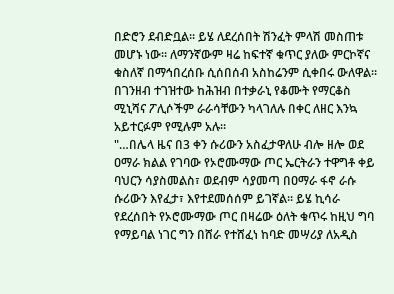በድሮን ደብድቧል። ይሄ ለደረሰበት ሽንፈት ምላሽ መስጠቱ መሆኑ ነው። ለማንኛውም ዛሬ ከፍተኛ ቁጥር ያለው ምርኮኛና ቁስለኛ በማኅበረሰቡ ሲሰበሰብ አስከሬንም ሲቀበሩ ውለዋል። በገንዘብ ተገዝተው ከሕዝብ በተቃራኒ የቆሙት የማርቆስ ሚኒሻና ፖሊሶችም ራራሳቸውን ካላገለሉ በቀር ለዘር እንኳ አይተርፉም የሚሉም አሉ።
"…በሌላ ዜና በ3 ቀን ሱሪውን አስፈታዋለሁ ብሎ ዘሎ ወደ ዐማራ ክልል የገባው የኦሮሙማው ጦር ኤርትራን ተዋግቶ ቀይ ባህርን ሳያስመልስ፣ ወደብም ሳያመጣ በዐማራ ፋኖ ራሱ ሱሪውን እየፈታ፣ እየተደመሰሰም ይገኛል። ይሄ ኪሳራ የደረሰበት የኦሮሙማው ጦር በዛሬው ዕለት ቁጥሩ ከዚህ ግባ የማይባል ነገር ግን በሸራ የተሸፈነ ከባድ መሣሪያ ለአዲስ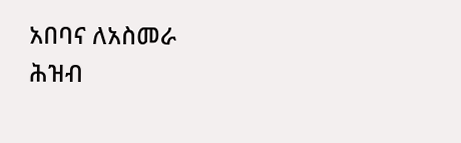አበባና ለአስመራ ሕዝብ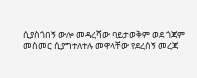ሲያስጎበኝ ውሎ መዳረሻው ባይታወቅም ወደ ጎጃም መስመር ሲያግተለተሉ መዋላቸው የደረሰኝ መረጃ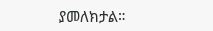ያመለክታል።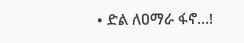• ድል ለዐማራ ፋኖ…!